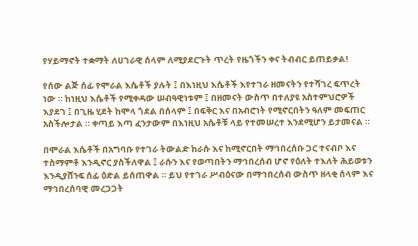የሃይማኖት ተቋማት ለሀገራዊ ሰላም ለሚያደርጉት ጥረት የዜጎችን ቀና ትብብር ይጠይቃል!

የሰው ልጅ ሰፊ የሞራል እሴቶች ያሉት ፤ በእነዚህ እሴቶች እየተገራ ዘመናትን የተሻገረ ፍጥረት ነው ። ከነዚህ እሴቶች የሚቀዳው ሠብዓዊነቱም ፤ በዘመናት ውስጥ በተለያዩ አስተምህሮዎች እያደገ ፤ በጊዜ ሂደት ከሞላ ጎደል በሰላም ፤ በፍቅር እና በአብሮነት የሚኖርበትን ዓለም መፍጠር አስችሎታል ። ቀጣይ እጣ ፈንታውም በእነዚህ አሴቶቹ ላይ የተመሠረተ እንደሚሆን ይታመናል ።

በሞራል እሴቶች በአግባቡ የተገራ ትውልድ ከራሱ እና ከሚኖርበት ማኅበረሰቡ ጋር ተናብቦ እና ተስማምቶ እንዲኖር ያስችለዋል ፤ ራሱን እና የወጣበትን ማኅበረሰብ ሆኖ የዕለት ተእለት ሕይወቱን እንዲያሸንፍ ሰፊ ዕድል ይሰጠዋል ። ይህ የተገራ ሥብዕናው በማኅበረሰብ ውስጥ ዘላቂ ሰላም እና ማኅበረሰባዊ መረጋጋት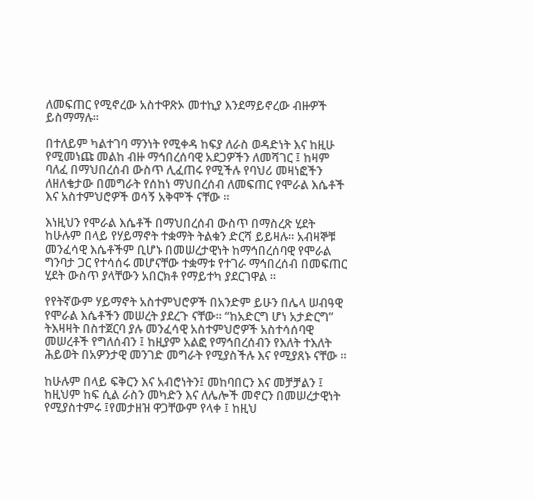ለመፍጠር የሚኖረው አስተዋጽኦ መተኪያ እንደማይኖረው ብዙዎች ይስማማሉ።

በተለይም ካልተገባ ማንነት የሚቀዳ ከፍያ ለራስ ወዳድነት እና ከዚሁ የሚመነጩ መልከ ብዙ ማኅበረሰባዊ አደጋዎችን ለመሻገር ፤ ከዛም ባለፈ በማህበረሰብ ውስጥ ሊፈጠሩ የሚችሉ የባህሪ መዛነፎችን ለዘለቄታው በመግራት የሰከነ ማህበረሰብ ለመፍጠር የሞራል እሴቶች እና አስተምህሮዎች ወሳኝ አቅሞች ናቸው ።

እነዚህን የሞራል እሴቶች በማህበረሰብ ውስጥ በማስረጽ ሂደት ከሁሉም በላይ የሃይማኖት ተቋማት ትልቁን ድርሻ ይይዛሉ። አብዛኞቹ መንፈሳዊ እሴቶችም ቢሆኑ በመሠረታዊነት ከማኅበረሰባዊ የሞራል ግንባታ ጋር የተሳሰሩ መሆናቸው ተቋማቱ የተገራ ማኅበረሰብ በመፍጠር ሂደት ውስጥ ያላቸውን አበርክቶ የማይተካ ያደርገዋል ።

የየትኛውም ሃይማኖት አስተምህሮዎች በአንድም ይሁን በሌላ ሠብዓዊ የሞራል እሴቶችን መሠረት ያደረጉ ናቸው። “ከአድርግ ሆነ አታድርግ” ትእዛዛት በስተጀርባ ያሉ መንፈሳዊ አስተምህሮዎች አስተሳሰባዊ መሠረቶች የግለሰብን ፤ ከዚያም አልፎ የማኅበረሰብን የእለት ተእለት ሕይወት በአዎንታዊ መንገድ መግራት የሚያስችሉ እና የሚያጸኑ ናቸው ።

ከሁሉም በላይ ፍቅርን እና አብሮነትን፤ መከባበርን እና መቻቻልን ፤ ከዚህም ከፍ ሲል ራስን መካድን እና ለሌሎች መኖርን በመሠረታዊነት የሚያስተምሩ ፤የመታዘዝ ዋጋቸውም የላቀ ፤ ከዚህ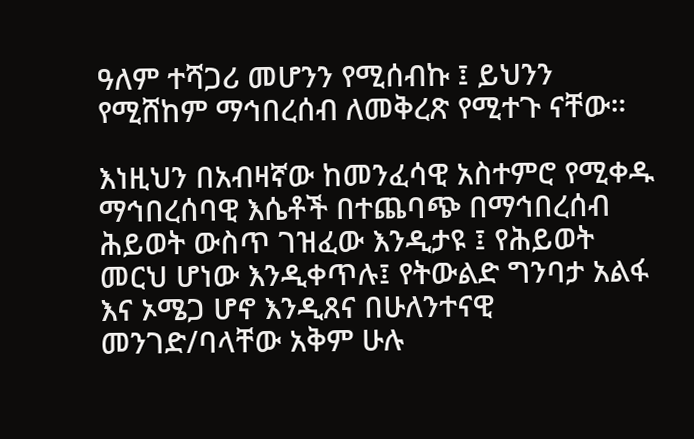ዓለም ተሻጋሪ መሆንን የሚሰብኩ ፤ ይህንን የሚሸከም ማኅበረሰብ ለመቅረጽ የሚተጉ ናቸው።

እነዚህን በአብዛኛው ከመንፈሳዊ አስተምሮ የሚቀዱ ማኅበረሰባዊ እሴቶች በተጨባጭ በማኅበረሰብ ሕይወት ውስጥ ገዝፈው እንዲታዩ ፤ የሕይወት መርህ ሆነው እንዲቀጥሉ፤ የትውልድ ግንባታ አልፋ እና ኦሜጋ ሆኖ እንዲጸና በሁለንተናዊ መንገድ/ባላቸው አቅም ሁሉ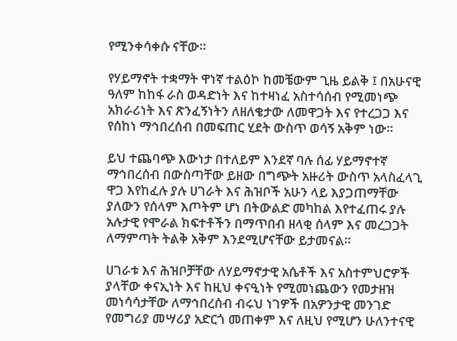የሚንቀሳቀሱ ናቸው።

የሃይማኖት ተቋማት ዋነኛ ተልዕኮ ከመቼውም ጊዜ ይልቅ ፤ በአሁናዊ ዓለም ከከፋ ራስ ወዳድነት እና ከተዛነፈ አስተሳሰብ የሚመነጭ አክራሪነት እና ጽንፈኝነትን ለዘለቄታው ለመዋጋት እና የተረጋጋ እና የሰከነ ማኅበረሰብ በመፍጠር ሂደት ውስጥ ወሳኝ አቅም ነው።

ይህ ተጨባጭ እውነታ በተለይም እንደኛ ባሉ ሰፊ ሃይማኖተኛ ማኅበረሰብ በውስጣቸው ይዘው በግጭት አዙሪት ውስጥ አላስፈላጊ ዋጋ እየከፈሉ ያሉ ሀገራት እና ሕዝቦች አሁን ላይ እያጋጠማቸው ያለውን የሰላም እጦትም ሆነ በትውልድ መካከል እየተፈጠሩ ያሉ አሉታዊ የሞራል ክፍተቶችን በማጥበብ ዘላቂ ሰላም እና መረጋጋት ለማምጣት ትልቅ አቅም እንደሚሆናቸው ይታመናል።

ሀገራቱ እና ሕዝቦቻቸው ለሃይማኖታዊ አሴቶች እና አስተምህሮዎች ያላቸው ቀናኢነት እና ከዚህ ቀናዒነት የሚመነጨውን የመታዘዝ መነሳሳታቸው ለማኅበረሰብ ብሩህ ነገዎች በአዎንታዊ መንገድ የመግሪያ መሣሪያ አድርጎ መጠቀም እና ለዚህ የሚሆን ሁለንተናዊ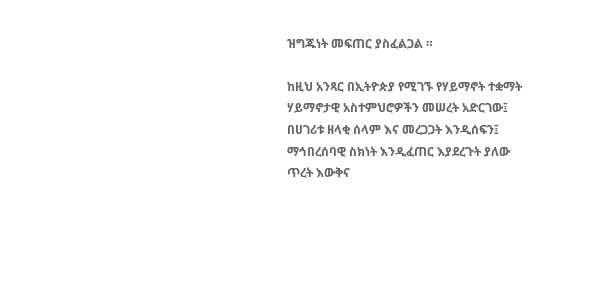ዝግጁነት መፍጠር ያስፈልጋል ።

ከዚህ አንጻር በኢትዮጵያ የሚገኙ የሃይማኖት ተቋማት ሃይማኖታዊ አስተምህሮዎችን መሠረት አድርገው፤ በሀገሪቱ ዘላቂ ሰላም እና መረጋጋት እንዲሰፍን፤ ማኅበረሰባዊ ስክነት እንዲፈጠር እያደረጉት ያለው ጥረት እውቅና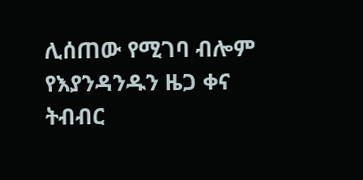ሊሰጠው የሚገባ ብሎም የእያንዳንዱን ዜጋ ቀና ትብብር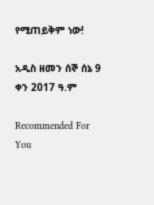የሚጠይቅም ነው!

አዲስ ዘመን ሰኞ ሰኔ 9 ቀን 2017 ዓ.ም

Recommended For You